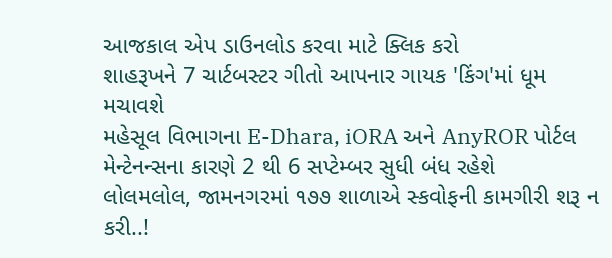આજકાલ એપ ડાઉનલોડ કરવા માટે ક્લિક કરો
શાહરૂખને 7 ચાર્ટબસ્ટર ગીતો આપનાર ગાયક 'કિંગ'માં ધૂમ મચાવશે
મહેસૂલ વિભાગના E-Dhara, iORA અને AnyROR પોર્ટલ મેન્ટેનન્સના કારણે 2 થી 6 સપ્ટેમ્બર સુધી બંધ રહેશે
લોલમલોલ, જામનગરમાં ૧૭૭ શાળાએ સ્કવોફની કામગીરી શરૂ ન કરી..!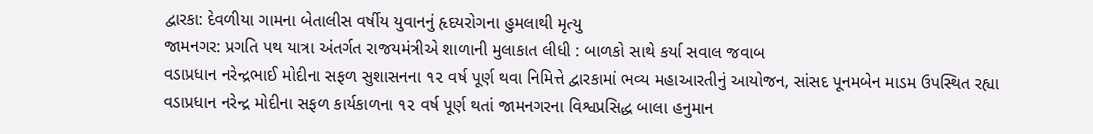દ્વારકા: દેવળીયા ગામના બેતાલીસ વર્ષીય યુવાનનું હૃદયરોગના હુમલાથી મૃત્યુ
જામનગર: પ્રગતિ પથ યાત્રા અંતર્ગત રાજયમંત્રીએ શાળાની મુલાકાત લીધી : બાળકો સાથે કર્યા સવાલ જવાબ
વડાપ્રધાન નરેન્દ્રભાઈ મોદીના સફળ સુશાસનના ૧૨ વર્ષ પૂર્ણ થવા નિમિત્તે દ્વારકામાં ભવ્ય મહાઆરતીનું આયોજન, સાંસદ પૂનમબેન માડમ ઉપસ્થિત રહ્યા
વડાપ્રધાન નરેન્દ્ર મોદીના સફળ કાર્યકાળના ૧૨ વર્ષ પૂર્ણ થતાં જામનગરના વિશ્વપ્રસિદ્ધ બાલા હનુમાન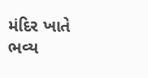મંદિર ખાતે ભવ્ય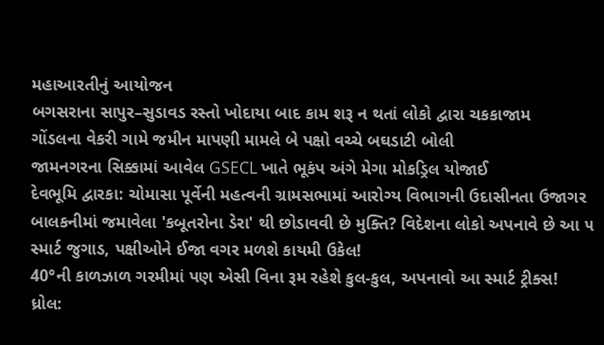મહાઆરતીનું આયોજન
બગસરાના સાપુર–સુડાવડ રસ્તો ખોદાયા બાદ કામ શરૂ ન થતાં લોકો દ્વારા ચકકાજામ
ગોંડલના વેકરી ગામે જમીન માપણી મામલે બે પક્ષો વચ્ચે બઘડાટી બોલી
જામનગરના સિક્કામાં આવેલ GSECL ખાતે ભૂકંપ અંગે મેગા મોકડ્રિલ યોજાઈ
દેવભૂમિ દ્વારકા: ચોમાસા પૂર્વેની મહત્વની ગ્રામસભામાં આરોગ્ય વિભાગની ઉદાસીનતા ઉજાગર
બાલકનીમાં જમાવેલા 'કબૂતરોના ડેરા' થી છોડાવવી છે મુક્તિ? વિદેશના લોકો અપનાવે છે આ ૫ સ્માર્ટ જુગાડ, પક્ષીઓને ઈજા વગર મળશે કાયમી ઉકેલ!
40°ની કાળઝાળ ગરમીમાં પણ એસી વિના રૂમ રહેશે કુલ-કુલ, અપનાવો આ સ્માર્ટ ટ્રીક્સ!
ધ્રોલ: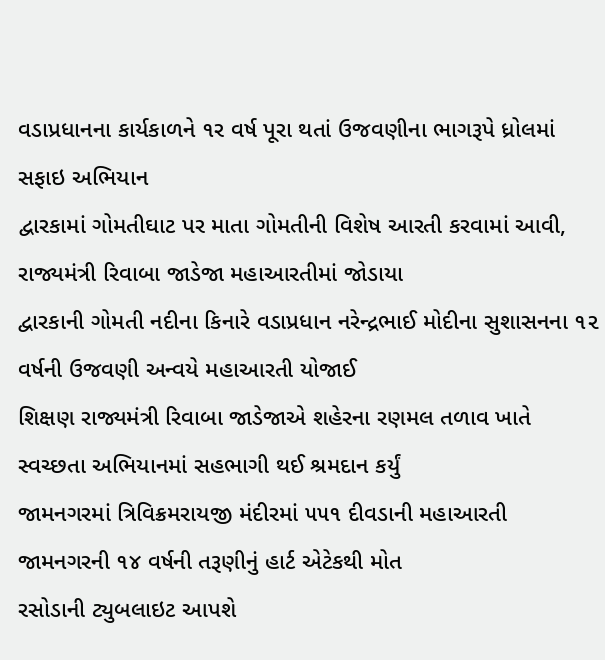વડાપ્રધાનના કાર્યકાળને ૧ર વર્ષ પૂરા થતાં ઉજવણીના ભાગરૂપે ધ્રોલમાં સફાઇ અભિયાન
દ્વારકામાં ગોમતીઘાટ પર માતા ગોમતીની વિશેષ આરતી કરવામાં આવી, રાજ્યમંત્રી રિવાબા જાડેજા મહાઆરતીમાં જોડાયા
દ્વારકાની ગોમતી નદીના કિનારે વડાપ્રધાન નરેન્દ્રભાઈ મોદીના સુશાસનના ૧૨ વર્ષની ઉજવણી અન્વયે મહાઆરતી યોજાઈ
શિક્ષણ રાજ્યમંત્રી રિવાબા જાડેજાએ શહેરના રણમલ તળાવ ખાતે સ્વચ્છતા અભિયાનમાં સહભાગી થઈ શ્રમદાન કર્યું
જામનગરમાં ત્રિવિક્રમરાયજી મંદીરમાં ૫૫૧ દીવડાની મહાઆરતી
જામનગરની ૧૪ વર્ષની તરૂણીનું હાર્ટ એટેકથી મોત
રસોડાની ટ્યુબલાઇટ આપશે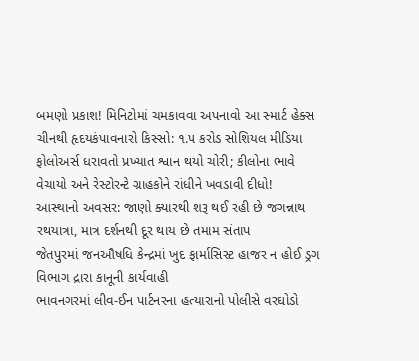બમણો પ્રકાશ! મિનિટોમાં ચમકાવવા અપનાવો આ સ્માર્ટ હેક્સ
ચીનથી હૃદયકંપાવનારો કિસ્સો: ૧.૫ કરોડ સોશિયલ મીડિયા ફોલોઅર્સ ધરાવતો પ્રખ્યાત શ્વાન થયો ચોરી; કીલોના ભાવે વેચાયો અને રેસ્ટોરન્ટે ગ્રાહકોને રાંધીને ખવડાવી દીધો!
આસ્થાનો અવસર: જાણો ક્યારથી શરૂ થઈ રહી છે જગન્નાથ રથયાત્રા, માત્ર દર્શનથી દૂર થાય છે તમામ સંતાપ
જેતપુરમાં જનઔષધિ કેન્દ્રમાં ખુદ ફાર્માસિસ્ટ હાજર ન હોઈ ડ્રગ વિભાગ દ્રારા કાનૂની કાર્યવાહી
ભાવનગરમાં લીવ-ઈન પાર્ટનરના હત્યારાનો પોલીસે વરઘોડો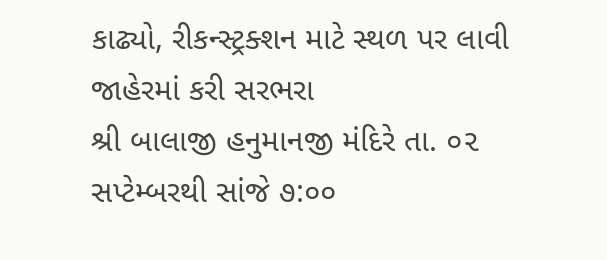કાઢ્યો, રીકન્સ્ટ્રક્શન માટે સ્થળ પર લાવી જાહેરમાં કરી સરભરા
શ્રી બાલાજી હનુમાનજી મંદિરે તા. ૦૨ સપ્ટેમ્બરથી સાંજે ૭:૦૦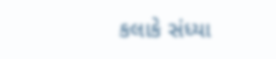કલાકે સંધ્યા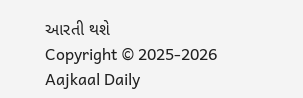આરતી થશે
Copyright © 2025-2026 Aajkaal Daily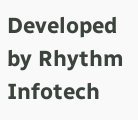Developed by Rhythm Infotech